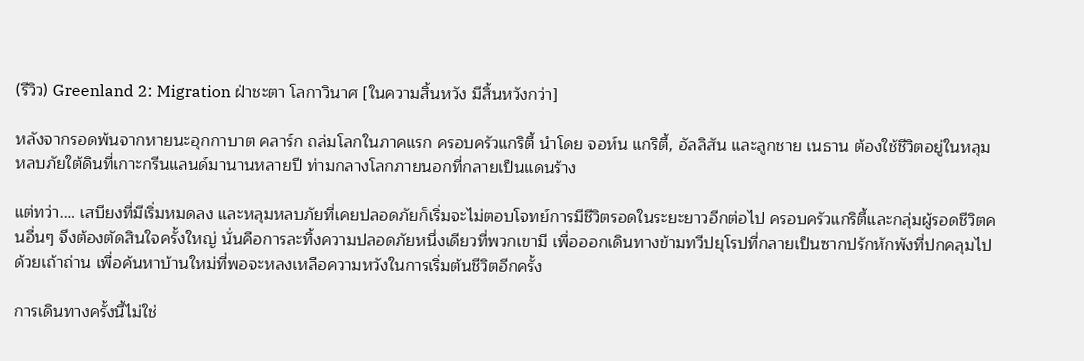(รีวิว) Greenland 2: Migration ฝ่าชะตา โลกาวินาศ [ในความสิ้นหวัง มีสิ้นหวังกว่า]

หลังจากรอดพ้นจากหายนะอุกกาบาต คลาร์ก ถล่มโลกในภาคแรก ครอบครัวแกริตี้ นำโดย จอห์น แกริตี้, อัลลิสัน และลูกชาย เนธาน ต้องใช้ชีวิตอยู่ในหลุมหลบภัยใต้ดินที่เกาะกรีนแลนด์มานานหลายปี ท่ามกลางโลกภายนอกที่กลายเป็นแดนร้าง

แต่ทว่า.… เสบียงที่มีเริ่มหมดลง และหลุมหลบภัยที่เคยปลอดภัยก็เริ่มจะไม่ตอบโจทย์การมีชีวิตรอดในระยะยาวอีกต่อไป ครอบครัวแกริตี้และกลุ่มผู้รอดชีวิตคนอื่นๆ จึงต้องตัดสินใจครั้งใหญ่ นั่นคือการละทิ้งความปลอดภัยหนึ่งเดียวที่พวกเขามี เพื่อออกเดินทางข้ามทวีปยุโรปที่กลายเป็นซากปรักหักพังที่ปกคลุมไปด้วยเถ้าถ่าน เพื่อค้นหาบ้านใหม่ที่พอจะหลงเหลือความหวังในการเริ่มต้นชีวิตอีกครั้ง

การเดินทางครั้งนี้ไม่ใช่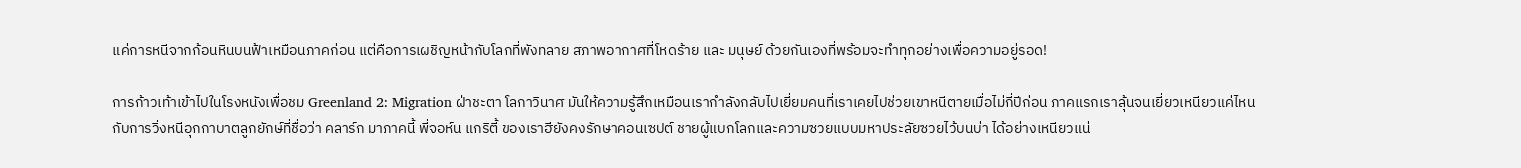แค่การหนีจากก้อนหินบนฟ้าเหมือนภาคก่อน แต่คือการเผชิญหน้ากับโลกที่พังทลาย สภาพอากาศที่โหดร้าย และ มนุษย์ ด้วยกันเองที่พร้อมจะทำทุกอย่างเพื่อความอยู่รอด!

การก้าวเท้าเข้าไปในโรงหนังเพื่อชม Greenland 2: Migration ฝ่าชะตา โลกาวินาศ มันให้ความรู้สึกเหมือนเรากำลังกลับไปเยี่ยมคนที่เราเคยไปช่วยเขาหนีตายเมื่อไม่กี่ปีก่อน ภาคแรกเราลุ้นจนเยี่ยวเหนียวแค่ไหนกับการวิ่งหนีอุกกาบาตลูกยักษ์ที่ชื่อว่า คลาร์ก มาภาคนี้ พี่จอห์น แกริตี้ ของเราฮียังคงรักษาคอนเซปต์ ชายผู้แบกโลกและความซวยแบบมหาประลัยซวยไว้บนบ่า ได้อย่างเหนียวแน่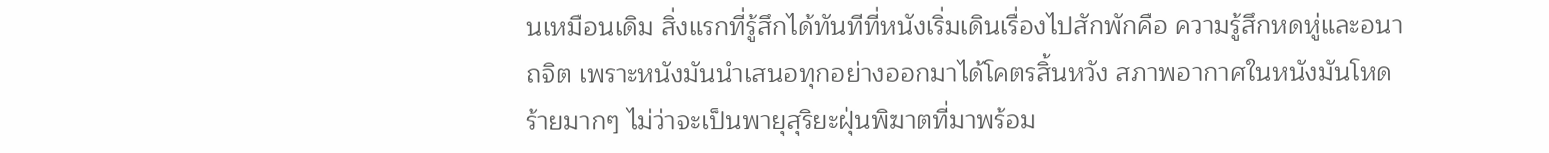นเหมือนเดิม สิ่งแรกที่รู้สึกได้ทันทีที่หนังเริ่มเดินเรื่องไปสักพักคือ ความรู้สึกหดหู่และอนาถจิต เพราะหนังมันนำเสนอทุกอย่างออกมาได้โคตรสิ้นหวัง สภาพอากาศในหนังมันโหดร้ายมากๆ ไม่ว่าจะเป็นพายุสุริยะฝุ่นพิฆาตที่มาพร้อม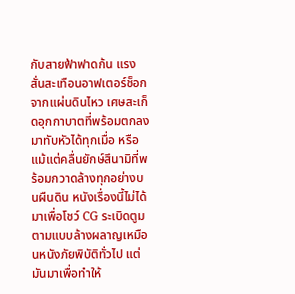กับสายฟ้าฟาดก้น แรงสั่นสะเทือนอาฟเตอร์ช็อกจากแผ่นดินไหว เศษสะเก็ดอุกกาบาตที่พร้อมตกลงมาทับหัวได้ทุกเมื่อ หรือแม้แต่คลื่นยักษ์สึนามิที่พร้อมกวาดล้างทุกอย่างบนผืนดิน หนังเรื่องนี้ไม่ได้มาเพื่อโชว์ CG ระเบิดตูมตามแบบล้างผลาญเหมือนหนังภัยพิบัติทั่วไป แต่มันมาเพื่อทำให้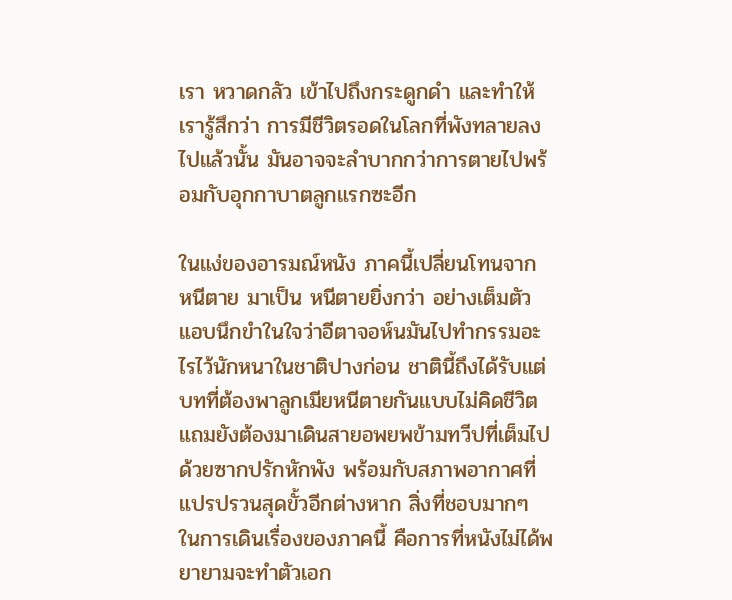เรา หวาดกลัว เข้าไปถึงกระดูกดำ และทำให้เรารู้สึกว่า การมีชีวิตรอดในโลกที่พังทลายลงไปแล้วนั้น มันอาจจะลำบากกว่าการตายไปพร้อมกับอุกกาบาตลูกแรกซะอีก

ในแง่ของอารมณ์หนัง ภาคนี้เปลี่ยนโทนจาก หนีตาย มาเป็น หนีตายยิ่งกว่า อย่างเต็มตัว แอบนึกขำในใจว่าอีตาจอห์นมันไปทำกรรมอะไรไว้นักหนาในชาติปางก่อน ชาตินี้ถึงได้รับแต่บทที่ต้องพาลูกเมียหนีตายกันแบบไม่คิดชีวิต แถมยังต้องมาเดินสายอพยพข้ามทวีปที่เต็มไปด้วยซากปรักหักพัง พร้อมกับสภาพอากาศที่แปรปรวนสุดขั้วอีกต่างหาก สิ่งที่ชอบมากๆ ในการเดินเรื่องของภาคนี้ คือการที่หนังไม่ได้พยายามจะทำตัวเอก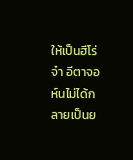ให้เป็นฮีโร่จ๋า อีตาจอห์นไม่ได้กลายเป็นย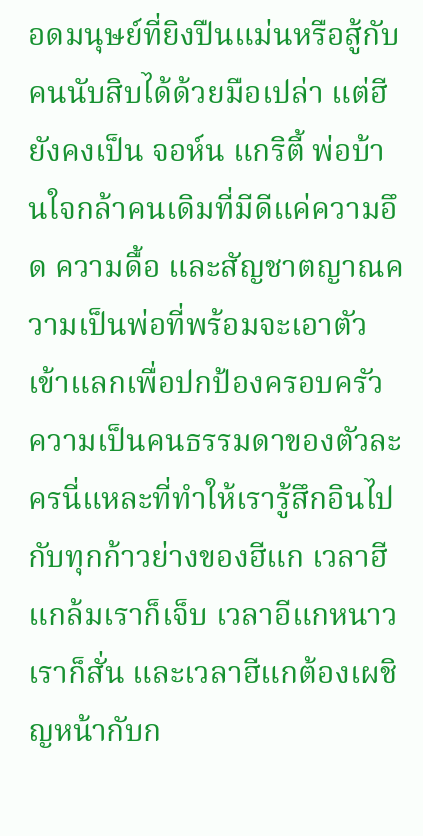อดมนุษย์ที่ยิงปืนแม่นหรือสู้กับคนนับสิบได้ด้วยมือเปล่า แต่ฮียังคงเป็น จอห์น แกริตี้ พ่อบ้านใจกล้าคนเดิมที่มีดีแค่ความอึด ความดื้อ และสัญชาตญาณความเป็นพ่อที่พร้อมจะเอาตัวเข้าแลกเพื่อปกป้องครอบครัว ความเป็นคนธรรมดาของตัวละครนี่แหละที่ทำให้เรารู้สึกอินไปกับทุกก้าวย่างของฮีแก เวลาฮีแกล้มเราก็เจ็บ เวลาอีแกหนาวเราก็สั่น และเวลาฮีแกต้องเผชิญหน้ากับก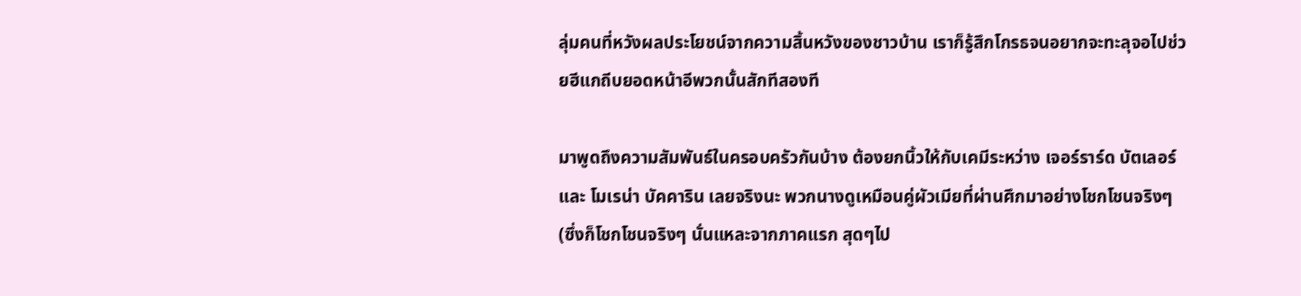ลุ่มคนที่หวังผลประโยชน์จากความสิ้นหวังของชาวบ้าน เราก็รู้สึกโกรธจนอยากจะทะลุจอไปช่วยฮีแกถีบยอดหน้าอีพวกนั้นสักทีสองที

มาพูดถึงความสัมพันธ์ในครอบครัวกันบ้าง ต้องยกนิ้วให้กับเคมีระหว่าง เจอร์ราร์ด บัตเลอร์ และ โมเรน่า บัคคาริน เลยจริงนะ พวกนางดูเหมือนคู่ผัวเมียที่ผ่านศึกมาอย่างโชกโชนจริงๆ (ซึ่งก็โชกโชนจริงๆ นั่นแหละจากภาคแรก สุดๆไป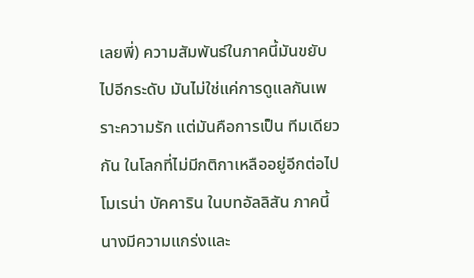เลยพี่) ความสัมพันธ์ในภาคนี้มันขยับไปอีกระดับ มันไม่ใช่แค่การดูแลกันเพราะความรัก แต่มันคือการเป็น ทีมเดียวกัน ในโลกที่ไม่มีกติกาเหลืออยู่อีกต่อไป โมเรน่า บัคคาริน ในบทอัลลิสัน ภาคนี้นางมีความแกร่งและ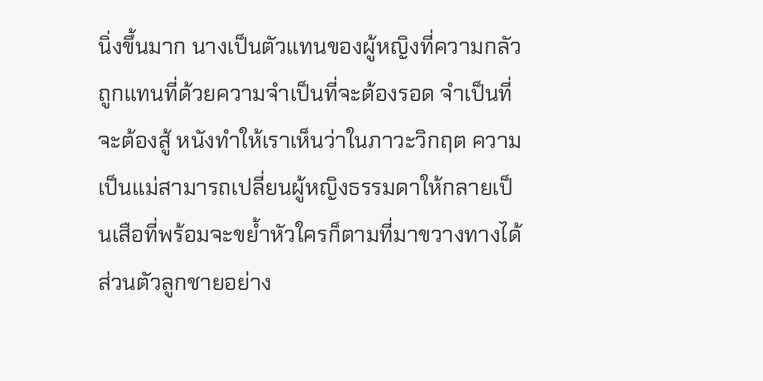นิ่งขึ้นมาก นางเป็นตัวแทนของผู้หญิงที่ความกลัวถูกแทนที่ด้วยความจำเป็นที่จะต้องรอด จำเป็นที่จะต้องสู้ หนังทำให้เราเห็นว่าในภาวะวิกฤต ความเป็นแม่สามารถเปลี่ยนผู้หญิงธรรมดาให้กลายเป็นเสือที่พร้อมจะขย้ำหัวใครก็ตามที่มาขวางทางได้ ส่วนตัวลูกชายอย่าง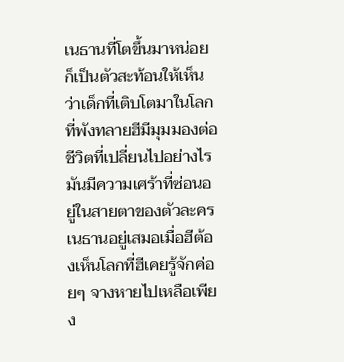เนธานที่โตขึ้นมาหน่อย ก็เป็นตัวสะท้อนให้เห็นว่าเด็กที่เติบโตมาในโลกที่พังทลายฮีมีมุมมองต่อชีวิตที่เปลี่ยนไปอย่างไร มันมีความเศร้าที่ซ่อนอยู่ในสายตาของตัวละครเนธานอยู่เสมอเมื่อฮีต้องเห็นโลกที่ฮีเคยรู้จักค่อยๆ จางหายไปเหลือเพียง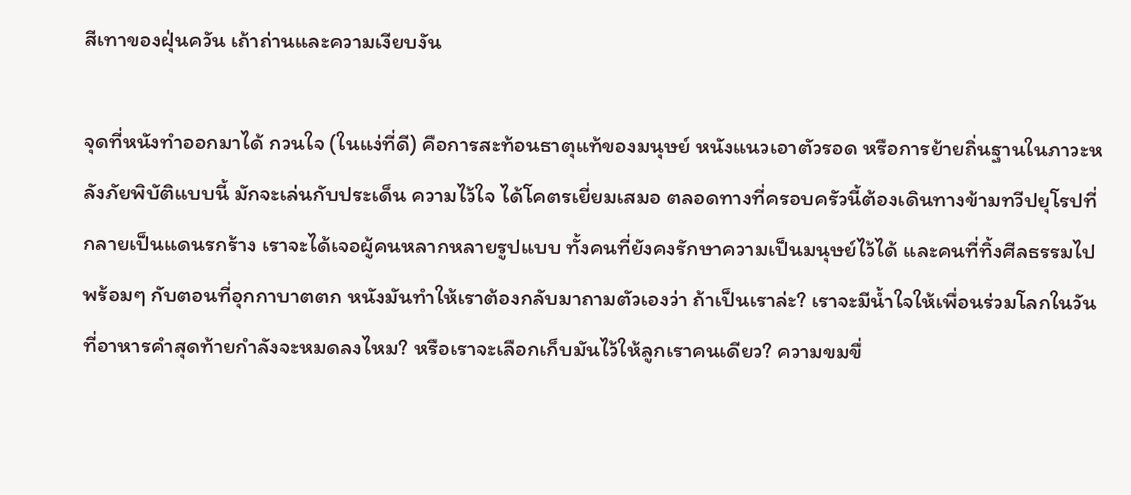สีเทาของฝุ่นควัน เถ้าถ่านและความเงียบงัน

จุดที่หนังทำออกมาได้ กวนใจ (ในแง่ที่ดี) คือการสะท้อนธาตุแท้ของมนุษย์ หนังแนวเอาตัวรอด หรือการย้ายถิ่นฐานในภาวะหลังภัยพิบัติแบบนี้ มักจะเล่นกับประเด็น ความไว้ใจ ได้โคตรเยี่ยมเสมอ ตลอดทางที่ครอบครัวนี้ต้องเดินทางข้ามทวีปยุโรปที่กลายเป็นแดนรกร้าง เราจะได้เจอผู้คนหลากหลายรูปแบบ ทั้งคนที่ยังคงรักษาความเป็นมนุษย์ไว้ได้ และคนที่ทิ้งศีลธรรมไปพร้อมๆ กับตอนที่อุกกาบาตตก หนังมันทำให้เราต้องกลับมาถามตัวเองว่า ถ้าเป็นเราล่ะ? เราจะมีน้ำใจให้เพื่อนร่วมโลกในวันที่อาหารคำสุดท้ายกำลังจะหมดลงไหม? หรือเราจะเลือกเก็บมันไว้ให้ลูกเราคนเดียว? ความขมขื่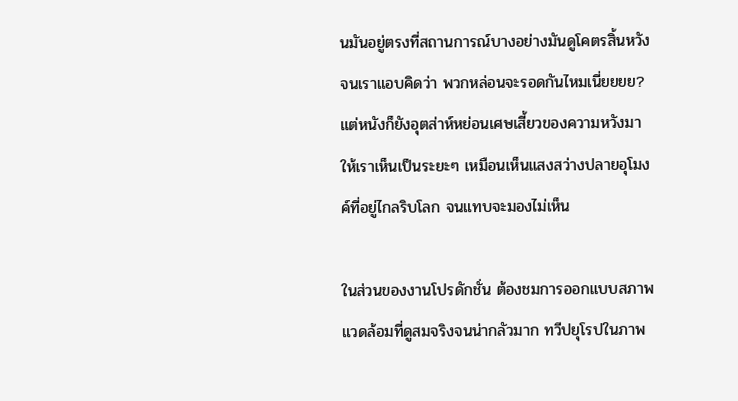นมันอยู่ตรงที่สถานการณ์บางอย่างมันดูโคตรสิ้นหวังจนเราแอบคิดว่า พวกหล่อนจะรอดกันไหมเนี่ยยยย? แต่หนังก็ยังอุตส่าห์หย่อนเศษเสี้ยวของความหวังมาให้เราเห็นเป็นระยะๆ เหมือนเห็นแสงสว่างปลายอุโมงค์ที่อยู่ไกลริบโลก จนแทบจะมองไม่เห็น

ในส่วนของงานโปรดักชั่น ต้องชมการออกแบบสภาพแวดล้อมที่ดูสมจริงจนน่ากลัวมาก ทวีปยุโรปในภาพ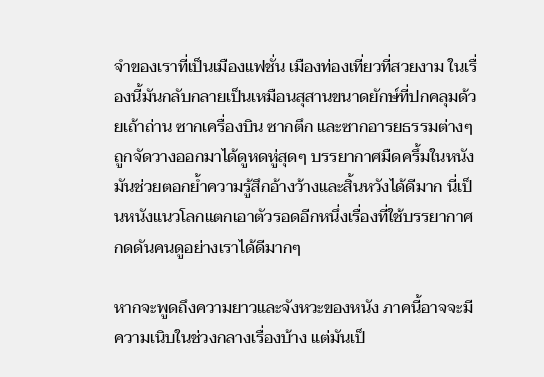จำของเราที่เป็นเมืองแฟชั่น เมืองท่องเที่ยวที่สวยงาม ในเรื่องนี้มันกลับกลายเป็นเหมือนสุสานขนาดยักษ์ที่ปกคลุมด้วยเถ้าถ่าน ซากเครื่องบิน ซากตึก และซากอารยธรรมต่างๆ ถูกจัดวางออกมาได้ดูหดหู่สุดๆ บรรยากาศมืดครึ้มในหนังมันช่วยตอกย้ำความรู้สึกอ้างว้างและสิ้นหวังได้ดีมาก นี่เป็นหนังแนวโลกแตกเอาตัวรอดอีกหนึ่งเรื่องที่ใช้บรรยากาศกดดันคนดูอย่างเราได้ดีมากๆ

หากจะพูดถึงความยาวและจังหวะของหนัง ภาคนี้อาจจะมีความเนิบในช่วงกลางเรื่องบ้าง แต่มันเป็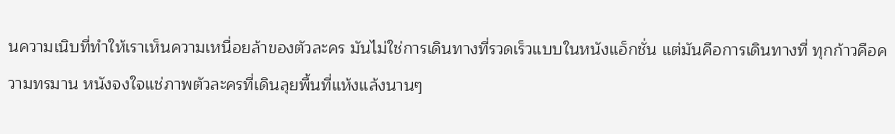นความเนิบที่ทำให้เราเห็นความเหนื่อยล้าของตัวละคร มันไม่ใช่การเดินทางที่รวดเร็วแบบในหนังแอ็กชั่น แต่มันคือการเดินทางที่ ทุกก้าวคือความทรมาน หนังจงใจแช่ภาพตัวละครที่เดินลุยพื้นที่แห้งแล้งนานๆ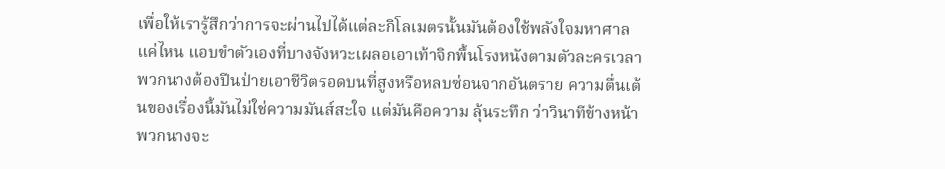เพื่อให้เรารู้สึกว่าการจะผ่านไปได้แต่ละกิโลเมตรนั้นมันต้องใช้พลังใจมหาศาลแค่ไหน แอบขำตัวเองที่บางจังหวะเผลอเอาเท้าจิกพื้นโรงหนังตามตัวละครเวลาพวกนางต้องปีนป่ายเอาชีวิตรอดบนที่สูงหรือหลบซ่อนจากอันตราย ความตื่นเต้นของเรื่องนี้มันไม่ใช่ความมันส์สะใจ แต่มันคือความ ลุ้นระทึก ว่าวินาทีข้างหน้าพวกนางจะ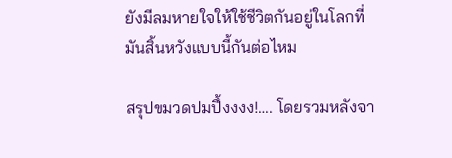ยังมีลมหายใจให้ใช้ชีวิตกันอยู่ในโลกที่มันสิ้นหวังแบบนี้กันต่อไหม

สรุปขมวดปมปึ้งงงง!…. โดยรวมหลังจา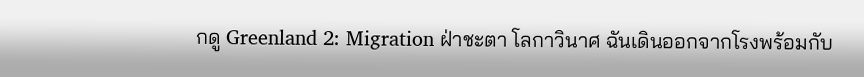กดู Greenland 2: Migration ฝ่าชะตา โลกาวินาศ ฉันเดินออกจากโรงพร้อมกับ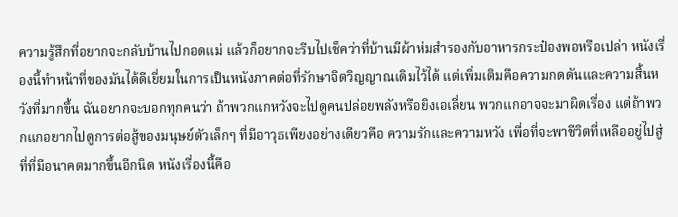ความรู้สึกที่อยากจะกลับบ้านไปกอดแม่ แล้วก็อยากจะรีบไปเช็คว่าที่บ้านมีผ้าห่มสำรองกับอาหารกระป๋องพอหรือเปล่า หนังเรื่องนี้ทำหน้าที่ของมันได้ดีเยี่ยมในการเป็นหนังภาคต่อที่รักษาจิตวิญญาณเดิมไว้ได้ แต่เพิ่มเติมคือความกดดันและความสิ้นหวังที่มากขึ้น ฉันอยากจะบอกทุกคนว่า ถ้าพวกแกหวังจะไปดูคนปล่อยพลังหรือยิงเอเลี่ยน พวกแกอาจจะมาผิดเรื่อง แต่ถ้าพวกแกอยากไปดูการต่อสู้ของมนุษย์ตัวเล็กๆ ที่มีอาวุธเพียงอย่างเดียวคือ ความรักและความหวัง เพื่อที่จะพาชีวิตที่เหลืออยู่ไปสู่ที่ที่มีอนาคตมากขึ้นอีกนิด หนังเรื่องนี้คือ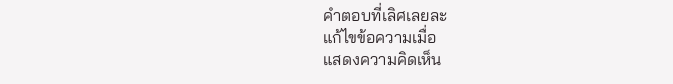คำตอบที่เลิศเลยละ
แก้ไขข้อความเมื่อ
แสดงความคิดเห็น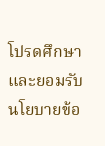โปรดศึกษาและยอมรับนโยบายข้อ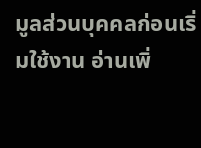มูลส่วนบุคคลก่อนเริ่มใช้งาน อ่านเพิ่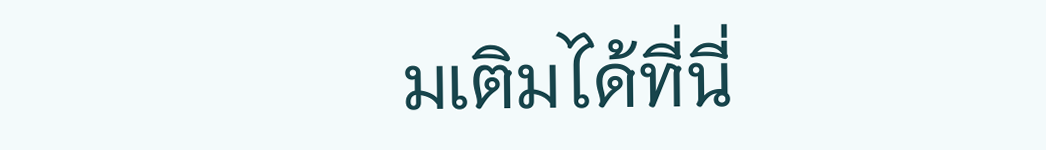มเติมได้ที่นี่